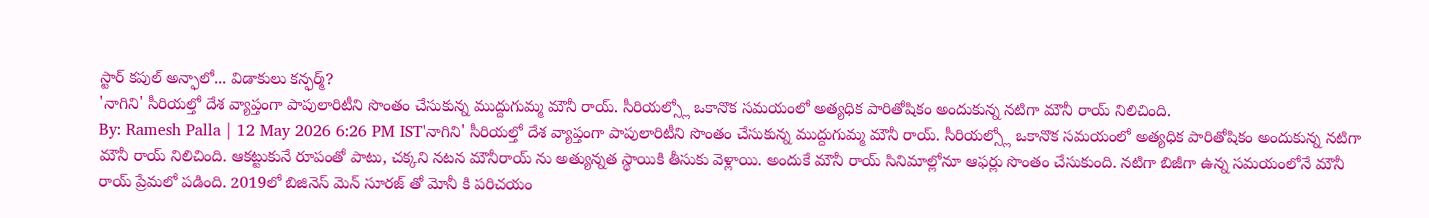స్టార్ కపుల్ అన్ఫాలో... విడాకులు కన్ఫర్మ్?
'నాగిని' సీరియల్తో దేశ వ్యాప్తంగా పాపులారిటీని సొంతం చేసుకున్న ముద్దుగుమ్మ మౌనీ రాయ్. సీరియల్స్లో ఒకానొక సమయంలో అత్యధిక పారితోషికం అందుకున్న నటిగా మౌనీ రాయ్ నిలిచింది.
By: Ramesh Palla | 12 May 2026 6:26 PM IST'నాగిని' సీరియల్తో దేశ వ్యాప్తంగా పాపులారిటీని సొంతం చేసుకున్న ముద్దుగుమ్మ మౌనీ రాయ్. సీరియల్స్లో ఒకానొక సమయంలో అత్యధిక పారితోషికం అందుకున్న నటిగా మౌనీ రాయ్ నిలిచింది. ఆకట్టుకునే రూపంతో పాటు, చక్కని నటన మౌనీరాయ్ ను అత్యున్నత స్థాయికి తీసుకు వెళ్లాయి. అందుకే మౌనీ రాయ్ సినిమాల్లోనూ ఆఫర్లు సొంతం చేసుకుంది. నటిగా బిజీగా ఉన్న సమయంలోనే మౌనీ రాయ్ ప్రేమలో పడింది. 2019లో బిజినెస్ మెన్ సూరజ్ తో మోనీ కి పరిచయం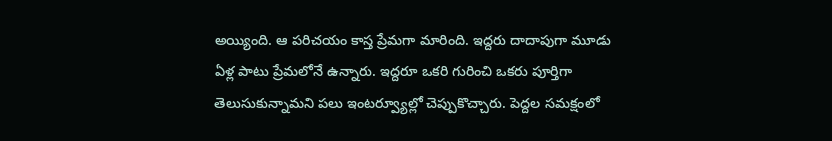అయ్యింది. ఆ పరిచయం కాస్త ప్రేమగా మారింది. ఇద్దరు దాదాపుగా మూడు ఏళ్ల పాటు ప్రేమలోనే ఉన్నారు. ఇద్దరూ ఒకరి గురించి ఒకరు పూర్తిగా తెలుసుకున్నామని పలు ఇంటర్వ్యూల్లో చెప్పుకొచ్చారు. పెద్దల సమక్షంలో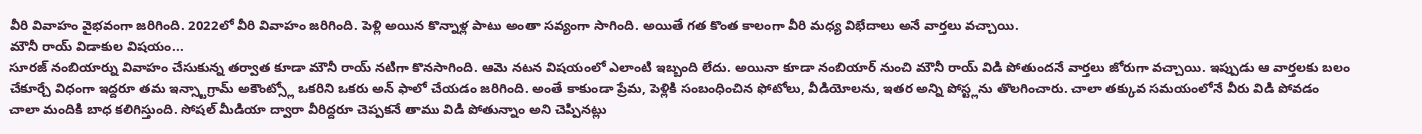వీరి వివాహం వైభవంగా జరిగింది. 2022లో వీరి వివాహం జరిగింది. పెళ్లి అయిన కొన్నాళ్ల పాటు అంతా సవ్యంగా సాగింది. అయితే గత కొంత కాలంగా వీరి మధ్య విభేదాలు అనే వార్తలు వచ్చాయి.
మౌనీ రాయ్ విడాకుల విషయం...
సూరజ్ నంబియార్ను వివాహం చేసుకున్న తర్వాత కూడా మౌనీ రాయ్ నటిగా కొనసాగింది. ఆమె నటన విషయంలో ఎలాంటి ఇబ్బంది లేదు. అయినా కూడా నంబియార్ నుంచి మౌనీ రాయ్ విడి పోతుందనే వార్తలు జోరుగా వచ్చాయి. ఇప్పుడు ఆ వార్తలకు బలం చేకూర్చే విధంగా ఇద్దరూ తమ ఇన్స్టాగ్రామ్ అకౌంట్స్లో ఒకరిని ఒకరు అన్ ఫాలో చేయడం జరిగింది. అంతే కాకుండా ప్రేమ, పెళ్లికి సంబంధించిన ఫోటోలు, వీడియోలను, ఇతర అన్ని పోస్ట్లను తొలగించారు. చాలా తక్కువ సమయంలోనే వీరు విడి పోవడం చాలా మందికి బాధ కలిగిస్తుంది. సోషల్ మీడియా ద్వారా వీరిద్దరూ చెప్పకనే తాము విడి పోతున్నాం అని చెప్పినట్లు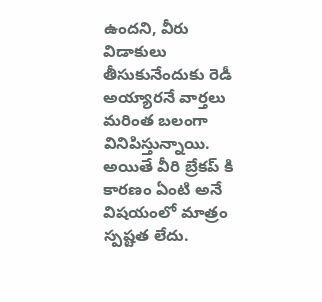ఉందని, వీరు విడాకులు తీసుకునేందుకు రెడీ అయ్యారనే వార్తలు మరింత బలంగా వినిపిస్తున్నాయి. అయితే వీరి బ్రేకప్ కి కారణం ఏంటి అనే విషయంలో మాత్రం స్పష్టత లేదు.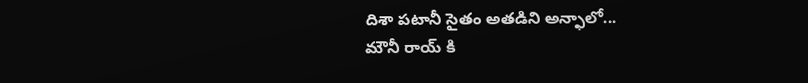దిశా పటానీ సైతం అతడిని అన్ఫాలో...
మౌనీ రాయ్ కి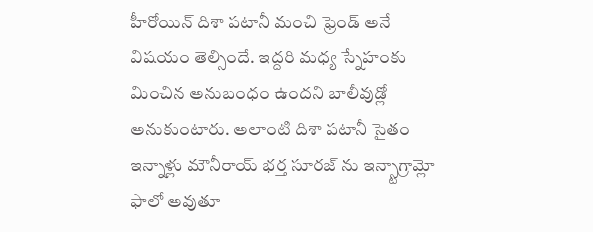హీరోయిన్ దిశా పటానీ మంచి ఫ్రెండ్ అనే విషయం తెల్సిందే. ఇద్దరి మధ్య స్నేహంకు మించిన అనుబంధం ఉందని బాలీవుడ్లో అనుకుంటారు. అలాంటి దిశా పటానీ సైతం ఇన్నాళ్లు మౌనీరాయ్ భర్త సూరజ్ ను ఇన్స్టాగ్రామ్లో ఫాలో అవుతూ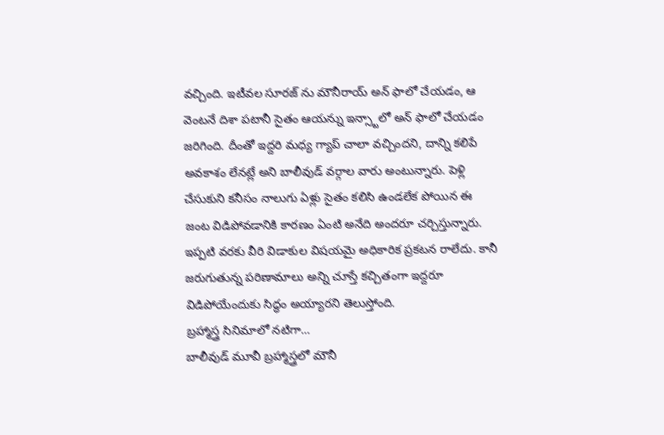వచ్చింది. ఇటీవల సూరజ్ ను మౌనీరాయ్ అన్ ఫాలో చేయడం, ఆ వెంటనే దిశా పటానీ సైతం ఆయన్ను ఇన్స్టాలో అన్ ఫాలో చేయడం జరిగింది. దీంతో ఇద్దరి మధ్య గ్యాప్ చాలా వచ్చిందని, దాన్ని కలిపే అవకాశం లేనట్లే అని బాలీవుడ్ వర్గాల వారు అంటున్నారు. పెళ్లి చేసుకుని కనీసం నాలుగు ఏళ్లు సైతం కలిసి ఉండలేక పోయిన ఈ జంట విడిపోవడానికి కారణం ఏంటి అనేది అందరూ చర్చిస్తున్నారు. ఇప్పటి వరకు వీరి విడాకుల విషయమై అధికారిక ప్రకటన రాలేదు. కానీ జరుగుతున్న పరిణామాలు అన్ని చూస్తే కచ్చితంగా ఇద్దరూ విడిపోయేందుకు సిద్ధం అయ్యారని తెలుస్తోంది.
బ్రహ్మాస్త్ర సినిమాలో నటిగా...
బాలీవుడ్ మూవీ బ్రహ్మాస్త్రలో మౌనీ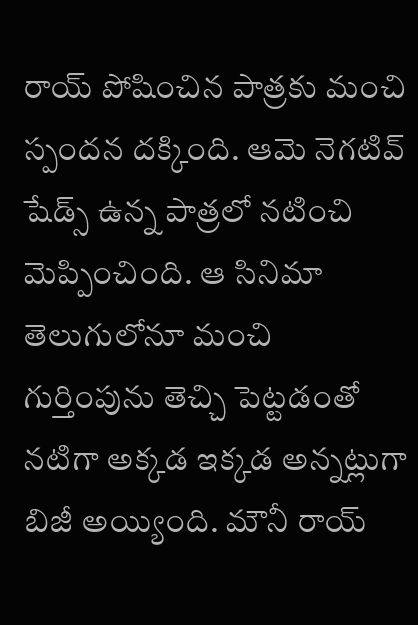రాయ్ పోషించిన పాత్రకు మంచి స్పందన దక్కింది. ఆమె నెగటివ్ షేడ్స్ ఉన్న పాత్రలో నటించి మెప్పించింది. ఆ సినిమా తెలుగులోనూ మంచి గుర్తింపును తెచ్చి పెట్టడంతో నటిగా అక్కడ ఇక్కడ అన్నట్లుగా బిజీ అయ్యింది. మౌనీ రాయ్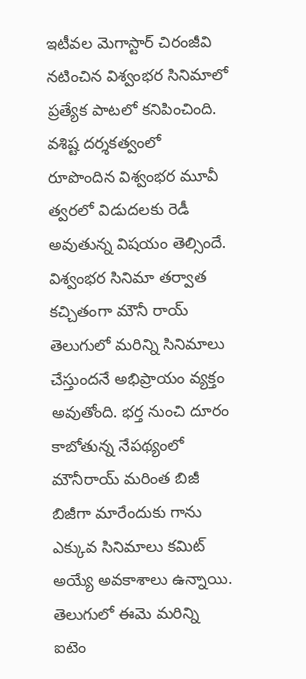ఇటీవల మెగాస్టార్ చిరంజీవి నటించిన విశ్వంభర సినిమాలో ప్రత్యేక పాటలో కనిపించింది. వశిష్ట దర్శకత్వంలో రూపొందిన విశ్వంభర మూవీ త్వరలో విడుదలకు రెడీ అవుతున్న విషయం తెల్సిందే. విశ్వంభర సినిమా తర్వాత కచ్చితంగా మౌనీ రాయ్ తెలుగులో మరిన్ని సినిమాలు చేస్తుందనే అభిప్రాయం వ్యక్తం అవుతోంది. భర్త నుంచి దూరం కాబోతున్న నేపథ్యంలో మౌనీరాయ్ మరింత బిజీ బిజీగా మారేందుకు గాను ఎక్కువ సినిమాలు కమిట్ అయ్యే అవకాశాలు ఉన్నాయి. తెలుగులో ఈమె మరిన్ని ఐటెం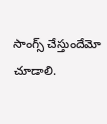సాంగ్స్ చేస్తుందేమో చూడాలి.